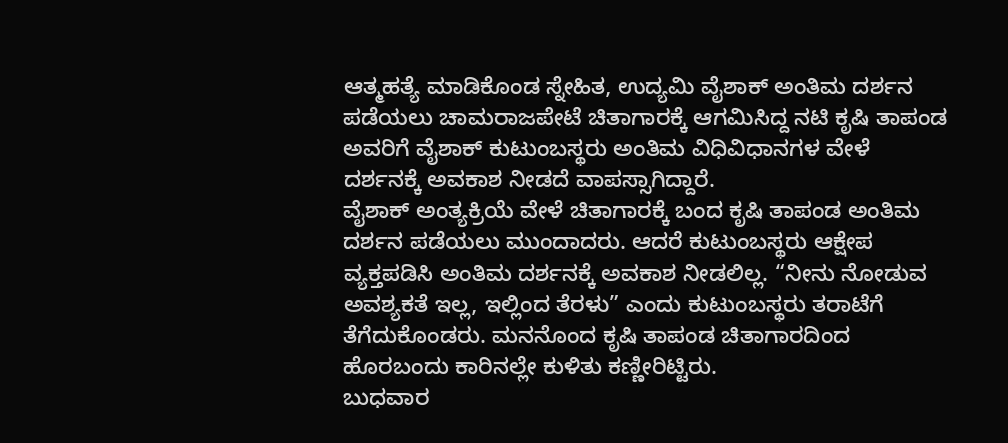ಆತ್ಮಹತ್ಯೆ ಮಾಡಿಕೊಂಡ ಸ್ನೇಹಿತ, ಉದ್ಯಮಿ ವೈಶಾಕ್ ಅಂತಿಮ ದರ್ಶನ ಪಡೆಯಲು ಚಾಮರಾಜಪೇಟೆ ಚಿತಾಗಾರಕ್ಕೆ ಆಗಮಿಸಿದ್ದ ನಟಿ ಕೃಷಿ ತಾಪಂಡ ಅವರಿಗೆ ವೈಶಾಕ್ ಕುಟುಂಬಸ್ಥರು ಅಂತಿಮ ವಿಧಿವಿಧಾನಗಳ ವೇಳೆ ದರ್ಶನಕ್ಕೆ ಅವಕಾಶ ನೀಡದೆ ವಾಪಸ್ಸಾಗಿದ್ದಾರೆ.
ವೈಶಾಕ್ ಅಂತ್ಯಕ್ರಿಯೆ ವೇಳೆ ಚಿತಾಗಾರಕ್ಕೆ ಬಂದ ಕೃಷಿ ತಾಪಂಡ ಅಂತಿಮ ದರ್ಶನ ಪಡೆಯಲು ಮುಂದಾದರು. ಆದರೆ ಕುಟುಂಬಸ್ಥರು ಆಕ್ಷೇಪ ವ್ಯಕ್ತಪಡಿಸಿ ಅಂತಿಮ ದರ್ಶನಕ್ಕೆ ಅವಕಾಶ ನೀಡಲಿಲ್ಲ. “ನೀನು ನೋಡುವ ಅವಶ್ಯಕತೆ ಇಲ್ಲ, ಇಲ್ಲಿಂದ ತೆರಳು” ಎಂದು ಕುಟುಂಬಸ್ಥರು ತರಾಟೆಗೆ ತೆಗೆದುಕೊಂಡರು. ಮನನೊಂದ ಕೃಷಿ ತಾಪಂಡ ಚಿತಾಗಾರದಿಂದ ಹೊರಬಂದು ಕಾರಿನಲ್ಲೇ ಕುಳಿತು ಕಣ್ಣೀರಿಟ್ಟಿರು.
ಬುಧವಾರ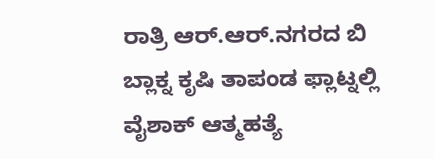ರಾತ್ರಿ ಆರ್.ಆರ್.ನಗರದ ಬಿ ಬ್ಲಾಕ್ನ ಕೃಷಿ ತಾಪಂಡ ಫ್ಲಾಟ್ನಲ್ಲಿ ವೈಶಾಕ್ ಆತ್ಮಹತ್ಯೆ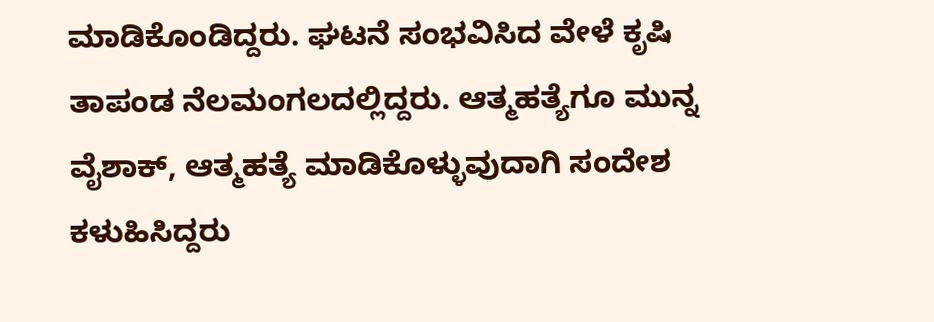ಮಾಡಿಕೊಂಡಿದ್ದರು. ಘಟನೆ ಸಂಭವಿಸಿದ ವೇಳೆ ಕೃಷಿ ತಾಪಂಡ ನೆಲಮಂಗಲದಲ್ಲಿದ್ದರು. ಆತ್ಮಹತ್ಯೆಗೂ ಮುನ್ನ ವೈಶಾಕ್, ಆತ್ಮಹತ್ಯೆ ಮಾಡಿಕೊಳ್ಳುವುದಾಗಿ ಸಂದೇಶ ಕಳುಹಿಸಿದ್ದರು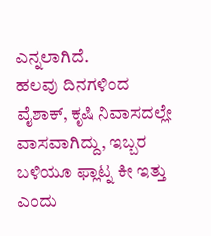ಎನ್ನಲಾಗಿದೆ.
ಹಲವು ದಿನಗಳಿಂದ ವೈಶಾಕ್, ಕೃಷಿ ನಿವಾಸದಲ್ಲೇ ವಾಸವಾಗಿದ್ದು, ಇಬ್ಬರ ಬಳಿಯೂ ಫ್ಲಾಟ್ನ ಕೀ ಇತ್ತು ಎಂದು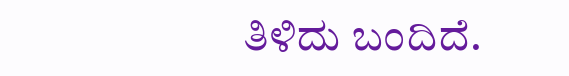ತಿಳಿದು ಬಂದಿದೆ.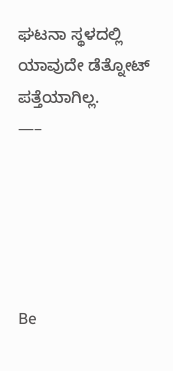ಘಟನಾ ಸ್ಥಳದಲ್ಲಿ ಯಾವುದೇ ಡೆತ್ನೋಟ್ ಪತ್ತೆಯಾಗಿಲ್ಲ.
—–





Be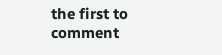the first to comment